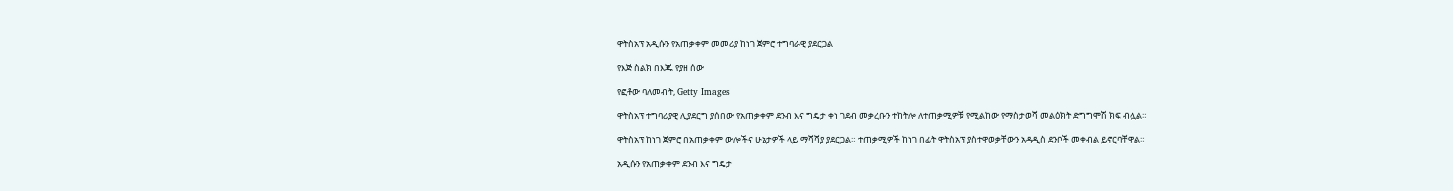ዋትስአፕ አዲሱን የአጠቃቀም መመሪያ ከነገ ጀምሮ ተግባራዊ ያደርጋል

የእጅ ስልክ በእጁ የያዘ ሰው

የፎቶው ባለመብት, Getty Images

ዋትስአፕ ተግባሪያዊ ሊያደርግ ያሰበው የአጠቃቀም ደንብ እና ግዴታ ቀነ ገደብ መቃረቡን ተከትሎ ለተጠቃሚዎቹ የሚልከው የማስታወሻ መልዕክት ድግግሞሽ ክፍ ብሏል።

ዋትስአፕ ከነገ ጀምሮ በአጠቃቀም ውሎችና ሁኔታዎች ላይ ማሻሻያ ያደርጋል። ተጠቃሚዎች ከነገ በፊት ዋትስአፕ ያስተዋወቃቸውን አዳዲስ ደንቦች መቀብል ይኖርባቸዋል።

አዲሱን የአጠቃቀም ደንብ እና ግዴታ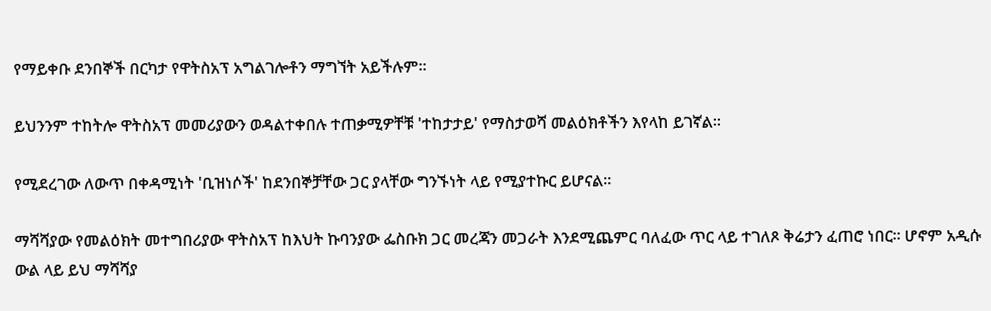የማይቀቡ ደንበኞች በርካታ የዋትስአፕ አግልገሎቶን ማግኘት አይችሉም።

ይህንንም ተከትሎ ዋትስአፕ መመሪያውን ወዳልተቀበሉ ተጠቃሚዎቸቹ 'ተከታታይ' የማስታወሻ መልዕክቶችን እየላከ ይገኛል።

የሚደረገው ለውጥ በቀዳሚነት 'ቢዝነሶች' ከደንበኞቻቸው ጋር ያላቸው ግንኙነት ላይ የሚያተኩር ይሆናል።

ማሻሻያው የመልዕክት መተግበሪያው ዋትስአፕ ከእህት ኩባንያው ፌስቡክ ጋር መረጃን መጋራት እንደሚጨምር ባለፈው ጥር ላይ ተገለጾ ቅሬታን ፈጠሮ ነበር። ሆኖም አዲሱ ውል ላይ ይህ ማሻሻያ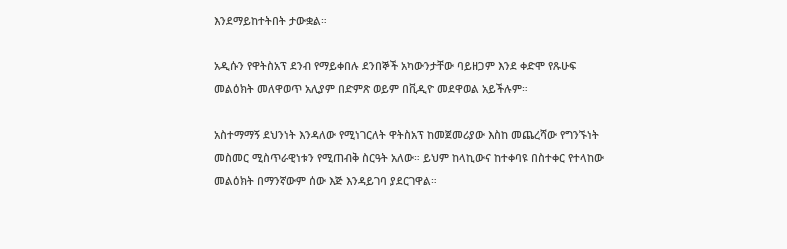እንደማይከተትበት ታውቋል።

አዲሱን የዋትስአፕ ደንብ የማይቀበሉ ደንበኞች አካውንታቸው ባይዘጋም እንደ ቀድሞ የጹሁፍ መልዕክት መለዋወጥ አሊያም በድምጽ ወይም በቪዲዮ መደዋወል አይችሉም።

አስተማማኝ ደህንነት እንዳለው የሚነገርለት ዋትስአፕ ከመጀመሪያው እስከ መጨረሻው የግንኙነት መስመር ሚስጥራዊነቱን የሚጠብቅ ስርዓት አለው። ይህም ከላኪውና ከተቀባዩ በስተቀር የተላከው መልዕክት በማንኛውም ሰው እጅ እንዳይገባ ያደርገዋል።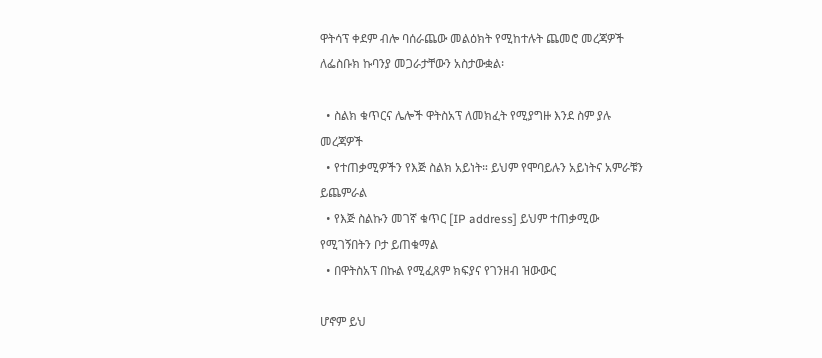ዋትሳፕ ቀደም ብሎ ባሰራጨው መልዕክት የሚከተሉት ጨመሮ መረጃዎች ለፌስቡክ ኩባንያ መጋራታቸውን አስታውቋል፡

  • ስልክ ቁጥርና ሌሎች ዋትስአፕ ለመክፈት የሚያግዙ እንደ ስም ያሉ መረጃዎች
  • የተጠቃሚዎችን የእጅ ስልክ አይነት። ይህም የሞባይሉን አይነትና አምራቹን ይጨምራል
  • የእጅ ስልኩን መገኛ ቁጥር [IP address] ይህም ተጠቃሚው የሚገኝበትን ቦታ ይጠቁማል
  • በዋትስአፕ በኩል የሚፈጸም ክፍያና የገንዘብ ዝውውር

ሆኖም ይህ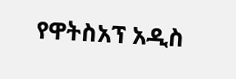የዋትስአፕ አዲስ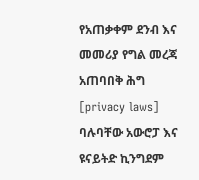የአጠቃቀም ደንብ እና መመሪያ የግል መረጃ አጠባበቅ ሕግ [privacy laws] ባሉባቸው አውሮፓ እና ዩናይትድ ኪንግደም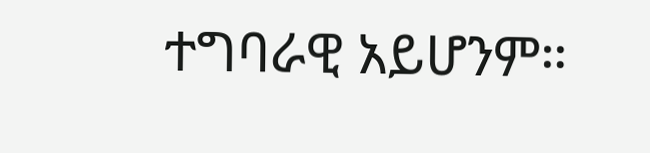ተግባራዊ አይሆንም።